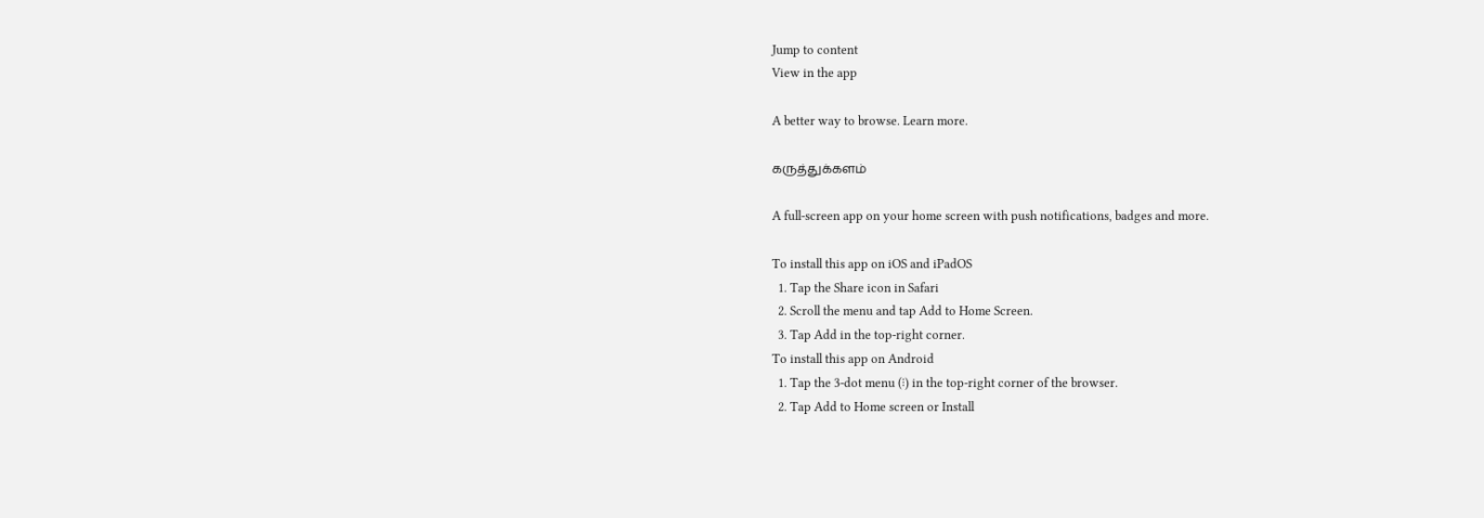Jump to content
View in the app

A better way to browse. Learn more.

கருத்துக்களம்

A full-screen app on your home screen with push notifications, badges and more.

To install this app on iOS and iPadOS
  1. Tap the Share icon in Safari
  2. Scroll the menu and tap Add to Home Screen.
  3. Tap Add in the top-right corner.
To install this app on Android
  1. Tap the 3-dot menu (⋮) in the top-right corner of the browser.
  2. Tap Add to Home screen or Install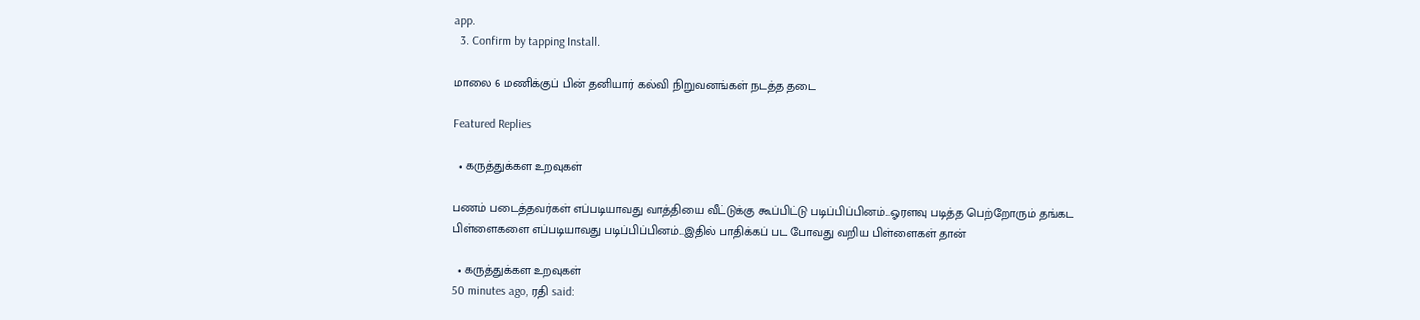app.
  3. Confirm by tapping Install.

மாலை 6 மணிக்குப் பின் தனியார் கல்வி நிறுவனங்கள் நடத்த தடை

Featured Replies

  • கருத்துக்கள உறவுகள்

பணம் படைத்தவர்கள் எப்படியாவது வாத்தியை வீட்டுக்கு கூப்பிட்டு படிப்பிப்பினம்...ஓரளவு படித்த பெற்றோரும் தங்கட பிள்ளைகளை எப்படியாவது படிப்பிப்பினம்...இதில் பாதிக்கப் பட போவது வறிய பிள்ளைகள் தான்

  • கருத்துக்கள உறவுகள்
50 minutes ago, ரதி said: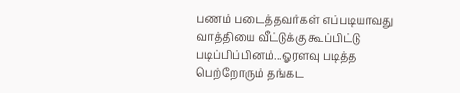பணம் படைத்தவர்கள் எப்படியாவது வாத்தியை வீட்டுக்கு கூப்பிட்டு படிப்பிப்பினம்...ஓரளவு படித்த பெற்றோரும் தங்கட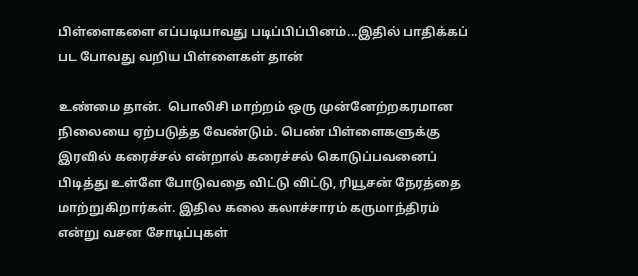பிள்ளைகளை எப்படியாவது படிப்பிப்பினம்...இதில் பாதிக்கப் பட போவது வறிய பிள்ளைகள் தான்

உண்மை தான்.  பொலிசி மாற்றம் ஒரு முன்னேற்றகரமான நிலையை ஏற்படுத்த வேண்டும். பெண் பிள்ளைகளுக்கு இரவில் கரைச்சல் என்றால் கரைச்சல் கொடுப்பவனைப் பிடித்து உள்ளே போடுவதை விட்டு விட்டு, ரியூசன் நேரத்தை மாற்றுகிறார்கள். இதில கலை கலாச்சாரம் கருமாந்திரம் என்று வசன சோடிப்புகள்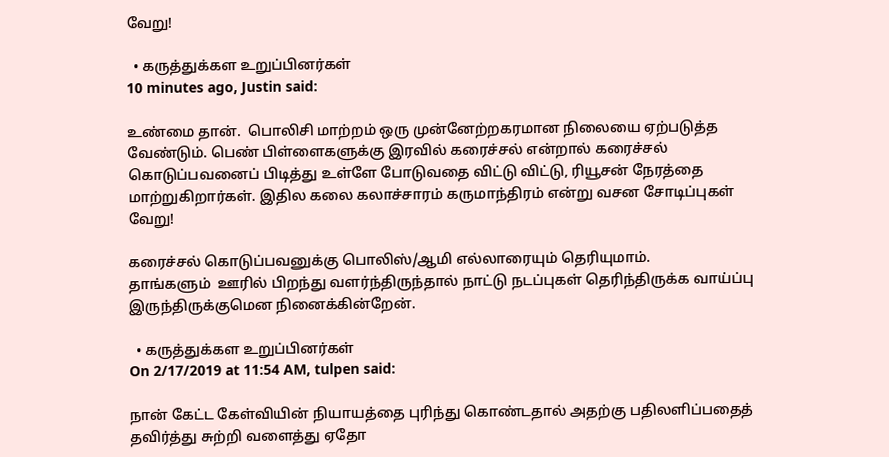வேறு!

  • கருத்துக்கள உறுப்பினர்கள்
10 minutes ago, Justin said:

உண்மை தான்.  பொலிசி மாற்றம் ஒரு முன்னேற்றகரமான நிலையை ஏற்படுத்த வேண்டும். பெண் பிள்ளைகளுக்கு இரவில் கரைச்சல் என்றால் கரைச்சல் கொடுப்பவனைப் பிடித்து உள்ளே போடுவதை விட்டு விட்டு, ரியூசன் நேரத்தை மாற்றுகிறார்கள். இதில கலை கலாச்சாரம் கருமாந்திரம் என்று வசன சோடிப்புகள் வேறு!

கரைச்சல் கொடுப்பவனுக்கு பொலிஸ்/ஆமி எல்லாரையும் தெரியுமாம்.
தாங்களும்  ஊரில் பிறந்து வளர்ந்திருந்தால் நாட்டு நடப்புகள் தெரிந்திருக்க வாய்ப்பு இருந்திருக்குமென நினைக்கின்றேன்.

  • கருத்துக்கள உறுப்பினர்கள்
On 2/17/2019 at 11:54 AM, tulpen said:

நான் கேட்ட கேள்வியின் நியாயத்தை புரிந்து கொண்டதால் அதற்கு பதிலளிப்பதைத் தவிர்த்து சுற்றி வளைத்து ஏதோ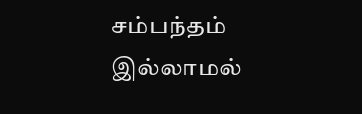சம்பந்தம் இல்லாமல்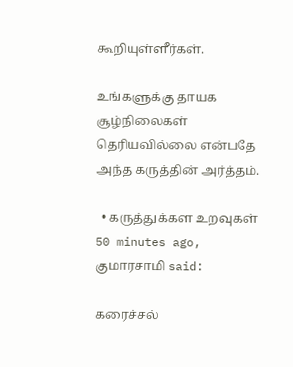கூறியுள்ளீர்கள்.

உங்களுக்கு தாயக சூழ்நிலைகள் தெரியவில்லை என்பதே அந்த கருத்தின் அர்த்தம்.

  • கருத்துக்கள உறவுகள்
50 minutes ago, குமாரசாமி said:

கரைச்சல்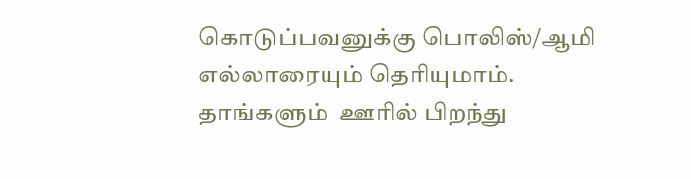கொடுப்பவனுக்கு பொலிஸ்/ஆமி எல்லாரையும் தெரியுமாம்.
தாங்களும்  ஊரில் பிறந்து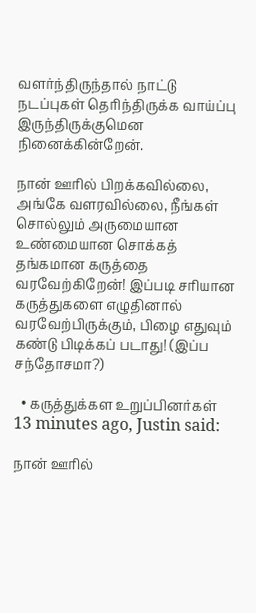வளர்ந்திருந்தால் நாட்டு நடப்புகள் தெரிந்திருக்க வாய்ப்பு இருந்திருக்குமென நினைக்கின்றேன்.

நான் ஊரில் பிறக்கவில்லை, அங்கே வளரவில்லை, நீங்கள் சொல்லும் அருமையான உண்மையான சொக்கத் தங்கமான கருத்தை வரவேற்கிறேன்! இப்படி சரியான  கருத்துகளை எழுதினால் வரவேற்பிருக்கும், பிழை எதுவும் கண்டு பிடிக்கப் படாது! (இப்ப சந்தோசமா?)

  • கருத்துக்கள உறுப்பினர்கள்
13 minutes ago, Justin said:

நான் ஊரில்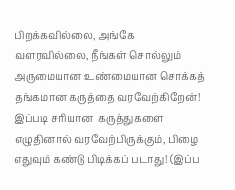பிறக்கவில்லை, அங்கே வளரவில்லை, நீங்கள் சொல்லும் அருமையான உண்மையான சொக்கத் தங்கமான கருத்தை வரவேற்கிறேன்! இப்படி சரியான  கருத்துகளை எழுதினால் வரவேற்பிருக்கும், பிழை எதுவும் கண்டு பிடிக்கப் படாது! (இப்ப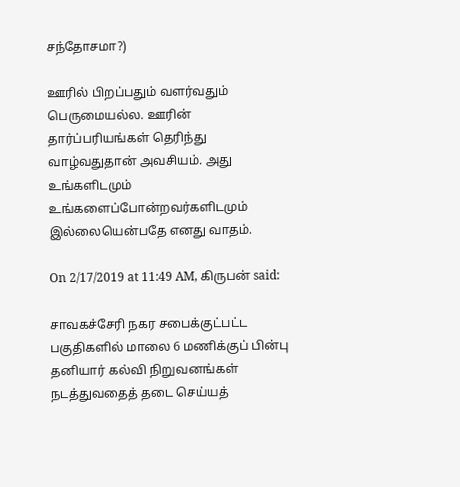சந்தோசமா?)

ஊரில் பிறப்பதும் வளர்வதும் பெருமையல்ல. ஊரின் தார்ப்பரியங்கள் தெரிந்து வாழ்வதுதான் அவசியம். அது உங்களிடமும் உங்களைப்போன்றவர்களிடமும் இல்லையென்பதே எனது வாதம்.

On 2/17/2019 at 11:49 AM, கிருபன் said:

சாவகச்சேரி நகர சபைக்குட்பட்ட பகுதிகளில் மாலை 6 மணிக்குப் பின்பு தனியார் கல்வி நிறுவனங்கள் நடத்துவதைத் தடை செய்யத்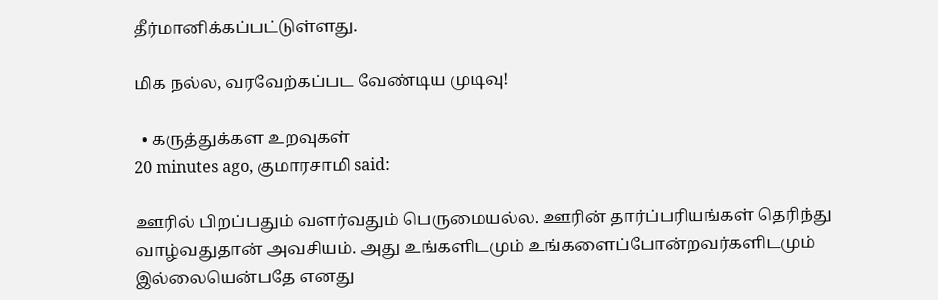தீர்மானிக்கப்பட்டுள்ளது.

மிக நல்ல, வரவேற்கப்பட வேண்டிய முடிவு!

  • கருத்துக்கள உறவுகள்
20 minutes ago, குமாரசாமி said:

ஊரில் பிறப்பதும் வளர்வதும் பெருமையல்ல. ஊரின் தார்ப்பரியங்கள் தெரிந்து வாழ்வதுதான் அவசியம். அது உங்களிடமும் உங்களைப்போன்றவர்களிடமும் இல்லையென்பதே எனது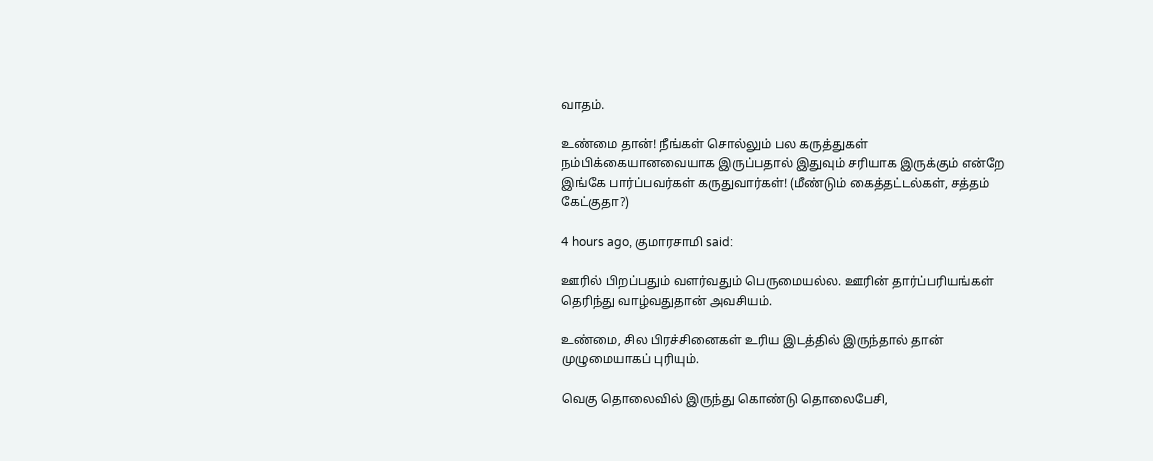வாதம்.

உண்மை தான்! நீங்கள் சொல்லும் பல கருத்துகள் நம்பிக்கையானவையாக இருப்பதால் இதுவும் சரியாக இருக்கும் என்றே இங்கே பார்ப்பவர்கள் கருதுவார்கள்! (மீண்டும் கைத்தட்டல்கள், சத்தம் கேட்குதா?)

4 hours ago, குமாரசாமி said:

ஊரில் பிறப்பதும் வளர்வதும் பெருமையல்ல. ஊரின் தார்ப்பரியங்கள் தெரிந்து வாழ்வதுதான் அவசியம்.

உண்மை, சில பிரச்சினைகள் உரிய இடத்தில் இருந்தால் தான் முழுமையாகப் புரியும்.

வெகு தொலைவில் இருந்து கொண்டு தொலைபேசி,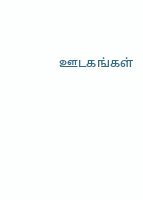ஊடகங்கள்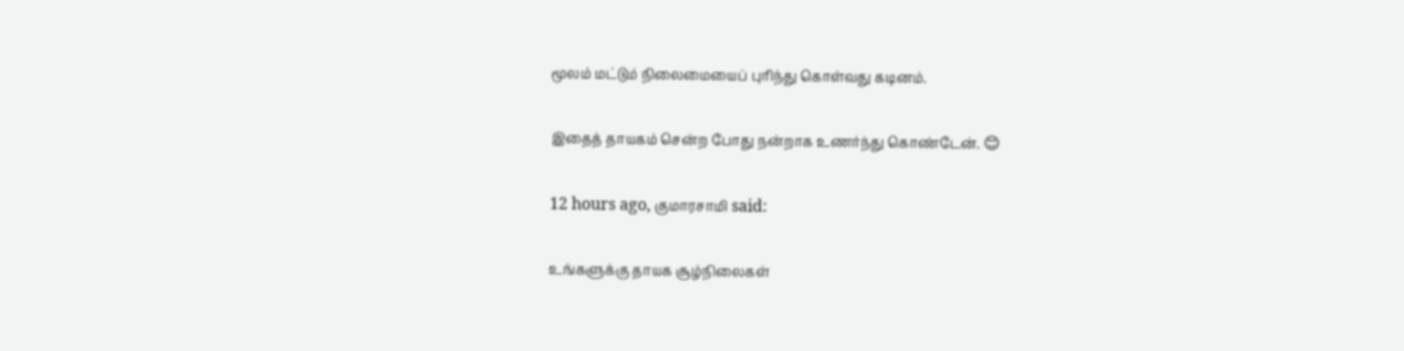மூலம் மட்டும் நிலைமையைப் புரிந்து கொள்வது கடினம்.

இதைத் தாயகம் சென்ற போது நன்றாக உணர்ந்து கொண்டேன். 😊

12 hours ago, குமாரசாமி said:

உங்களுக்கு தாயக சூழ்நிலைகள்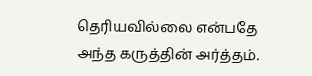தெரியவில்லை என்பதே அந்த கருத்தின் அர்த்தம்.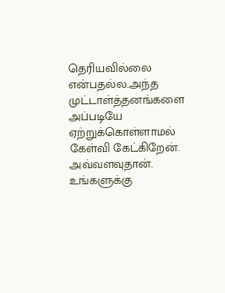தெரியவில்லை என்பதல்ல.அந்த முட்டாள்த்தனங்களை அப்படியே ஏற்றுக்கொள்ளாமல் கேள்வி கேட்கிறேன். அவ்வளவுதான். உங்களுக்கு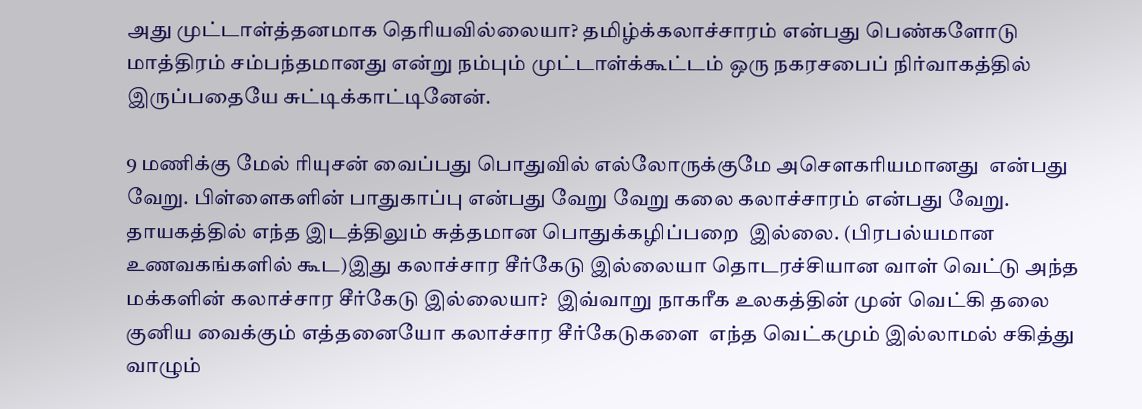அது முட்டாள்த்தனமாக தெரியவில்லையா? தமிழ்க்கலாச்சாரம் என்பது பெண்களோடு மாத்திரம் சம்பந்தமானது என்று நம்பும் முட்டாள்க்கூட்டம் ஒரு நகரசபைப் நிர்வாகத்தில் இருப்பதையே சுட்டிக்காட்டினேன்.

9 மணிக்கு மேல் ரியுசன் வைப்பது பொதுவில் எல்லோருக்குமே அசெளகரியமானது  என்பது வேறு. பிள்ளைகளின் பாதுகாப்பு என்பது வேறு வேறு கலை கலாச்சாரம் என்பது வேறு. தாயகத்தில் எந்த இடத்திலும் சுத்தமான பொதுக்கழிப்பறை  இல்லை. (பிரபல்யமான உணவகங்களில் கூட)இது கலாச்சார சீர்கேடு இல்லையா தொடரச்சியான வாள் வெட்டு அந்த மக்களின் கலாச்சார சீர்கேடு இல்லையா?  இவ்வாறு நாகரீக உலகத்தின் முன் வெட்கி தலை குனிய வைக்கும் எத்தனையோ கலாச்சார சீர்கேடுகளை  எந்த வெட்கமும் இல்லாமல் சகித்து வாழும்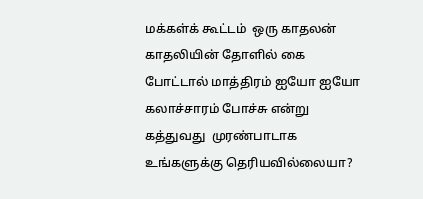மக்கள்க் கூட்டம்  ஒரு காதலன் காதலியின் தோளில் கை போட்டால் மாத்திரம் ஐயோ ஐயோ கலாச்சாரம் போச்சு என்று கத்துவது  முரண்பாடாக  உங்களுக்கு தெரியவில்லையா?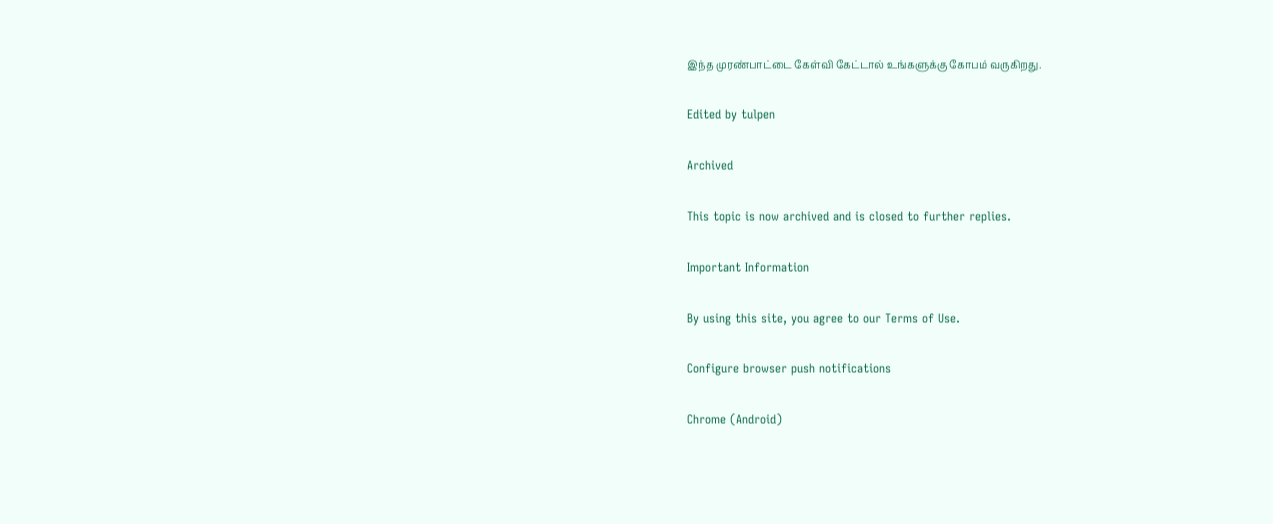இந்த முரண்பாட்டை கேள்வி கேட்டால் உங்களுக்கு கோபம் வருகிறது.

Edited by tulpen

Archived

This topic is now archived and is closed to further replies.

Important Information

By using this site, you agree to our Terms of Use.

Configure browser push notifications

Chrome (Android)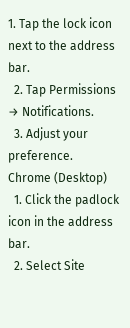1. Tap the lock icon next to the address bar.
  2. Tap Permissions → Notifications.
  3. Adjust your preference.
Chrome (Desktop)
  1. Click the padlock icon in the address bar.
  2. Select Site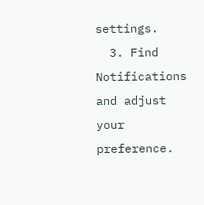settings.
  3. Find Notifications and adjust your preference.